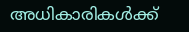അധികാരികൾക്ക്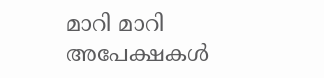മാറി മാറി അപേക്ഷകൾ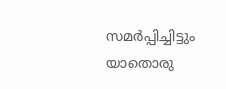സമർപ്പിച്ചിട്ടും യാതൊരു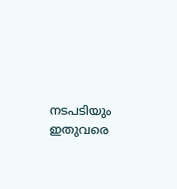നടപടിയും ഇതുവരെ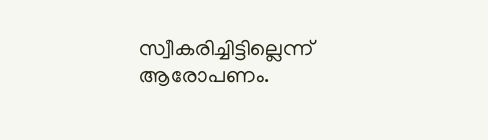സ്വീകരിച്ചിട്ടില്ലെന്ന് ആരോപണം.